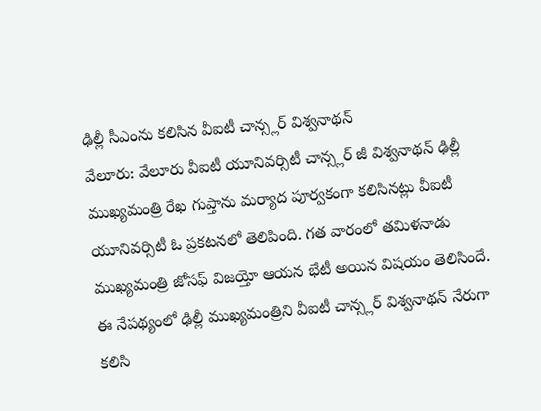ఢిల్లీ సీఎంను కలిసిన వీఐటీ చాన్స్లర్ విశ్వనాథన్
వేలూరు: వేలూరు వీఐటీ యూనివర్సిటీ చాన్స్లర్ జీ విశ్వనాథన్ ఢిల్లీ ముఖ్యమంత్రి రేఖ గుప్తాను మర్యాద పూర్వకంగా కలిసినట్లు వీఐటీ యూనివర్సిటీ ఓ ప్రకటనలో తెలిపింది. గత వారంలో తమిళనాడు ముఖ్యమంత్రి జోసఫ్ విజయ్తో ఆయన భేటీ అయిన విషయం తెలిసిందే. ఈ నేపథ్యంలో ఢిల్లీ ముఖ్యమంత్రిని వీఐటీ చాన్స్లర్ విశ్వనాథన్ నేరుగా కలిసి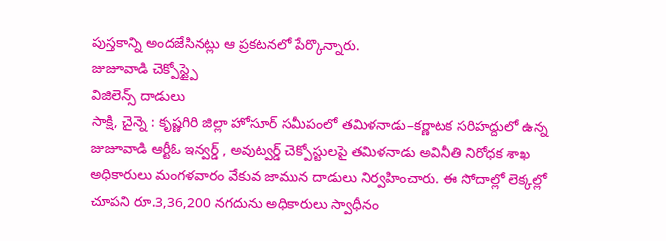పుస్తకాన్ని అందజేసినట్లు ఆ ప్రకటనలో పేర్కొన్నారు.
జుజూవాడి చెక్పోస్ట్పై
విజిలెన్స్ దాడులు
సాక్షి, చైన్నె : కృష్ణగిరి జిల్లా హోసూర్ సమీపంలో తమిళనాడు–కర్ణాటక సరిహద్దులో ఉన్న జుజూవాడి ఆర్టీఓ ఇన్వర్డ్ , అవుట్వర్డ్ చెక్పోస్టులపై తమిళనాడు అవినీతి నిరోధక శాఖ అధికారులు మంగళవారం వేకువ జామున దాడులు నిర్వహించారు. ఈ సోదాల్లో లెక్కల్లో చూపని రూ.3,36,200 నగదును అధికారులు స్వాధీనం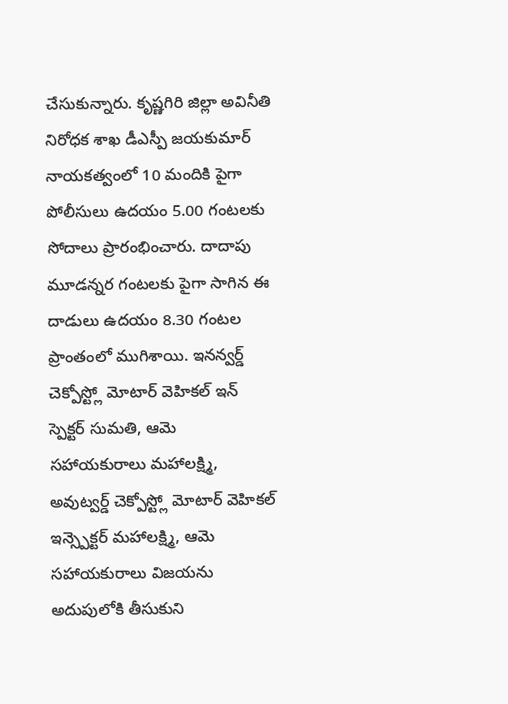చేసుకున్నారు. కృష్ణగిరి జిల్లా అవినీతి నిరోధక శాఖ డీఎస్పీ జయకుమార్ నాయకత్వంలో 10 మందికి పైగా పోలీసులు ఉదయం 5.00 గంటలకు సోదాలు ప్రారంభించారు. దాదాపు మూడన్నర గంటలకు పైగా సాగిన ఈ దాడులు ఉదయం 8.30 గంటల ప్రాంతంలో ముగిశాయి. ఇనన్వర్డ్ చెక్పోస్ట్లో మోటార్ వెహికల్ ఇన్ స్పెక్టర్ సుమతి, ఆమె సహాయకురాలు మహాలక్ష్మి, అవుట్వర్డ్ చెక్పోస్ట్లో మోటార్ వెహికల్ ఇన్స్పెక్టర్ మహాలక్ష్మి, ఆమె సహాయకురాలు విజయను అదుపులోకి తీసుకుని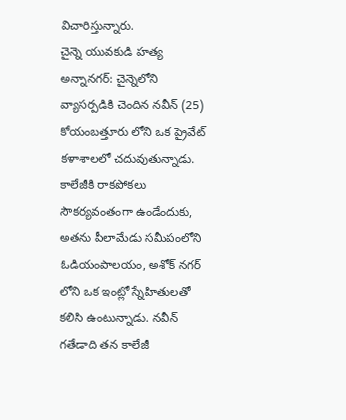విచారిస్తున్నారు.
చైన్నె యువకుడి హత్య
అన్నానగర్: చైన్నెలోని వ్యాసర్పడికి చెందిన నవీన్ (25) కోయంబత్తూరు లోని ఒక ప్రైవేట్ కళాశాలలో చదువుతున్నాడు. కాలేజీకి రాకపోకలు సౌకర్యవంతంగా ఉండేందుకు, అతను పీలామేడు సమీపంలోని ఓడియంపాలయం, అశోక్ నగర్ లోని ఒక ఇంట్లో స్నేహితులతో కలిసి ఉంటున్నాడు. నవీన్ గతేడాది తన కాలేజీ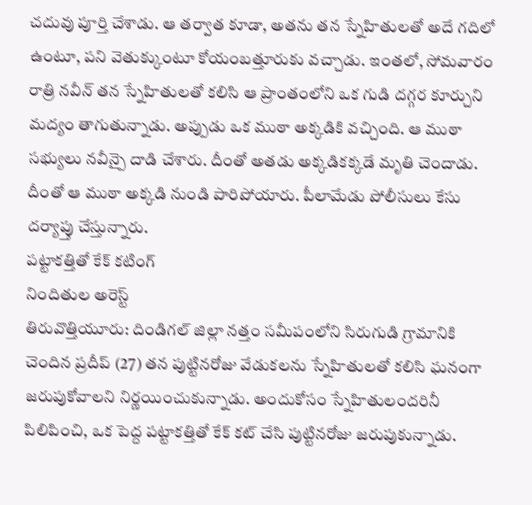చదువు పూర్తి చేశాడు. ఆ తర్వాత కూడా, అతను తన స్నేహితులతో అదే గదిలో ఉంటూ, పని వెతుక్కుంటూ కోయంబత్తూరుకు వచ్చాడు. ఇంతలో, సోమవారం రాత్రి నవీన్ తన స్నేహితులతో కలిసి ఆ ప్రాంతంలోని ఒక గుడి దగ్గర కూర్చుని మద్యం తాగుతున్నాడు. అప్పుడు ఒక ముఠా అక్కడికి వచ్చింది. ఆ ముఠా సభ్యులు నవీన్పై దాడి చేశారు. దీంతో అతడు అక్కడికక్కడే మృతి చెందాడు. దీంతో ఆ ముఠా అక్కడి నుండి పారిపోయారు. పీలామేడు పోలీసులు కేసు దర్యాప్తు చేస్తున్నారు.
పట్టాకత్తితో కేక్ కటింగ్
నిందితుల అరెస్ట్
తిరువొత్తియూరు: దిండిగల్ జిల్లా నత్తం సమీపంలోని సిరుగుడి గ్రామానికి చెందిన ప్రదీప్ (27) తన పుట్టినరోజు వేడుకలను స్నేహితులతో కలిసి ఘనంగా జరుపుకోవాలని నిర్ణయించుకున్నాడు. అందుకోసం స్నేహితులందరినీ పిలిపించి, ఒక పెద్ద పట్టాకత్తితో కేక్ కట్ చేసి పుట్టినరోజు జరుపుకున్నాడు.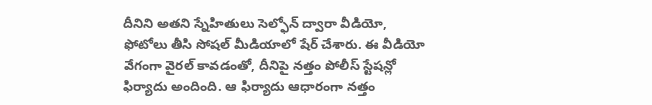దీనిని అతని స్నేహితులు సెల్ఫోన్ ద్వారా వీడియో, ఫోటోలు తీసి సోషల్ మీడియాలో షేర్ చేశారు. ఈ వీడియో వేగంగా వైరల్ కావడంతో, దీనిపై నత్తం పోలీస్ స్టేషన్లో ఫిర్యాదు అందింది. ఆ ఫిర్యాదు ఆధారంగా నత్తం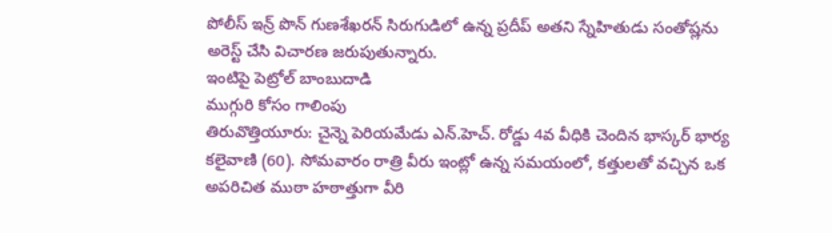పోలీస్ ఇన్ర్ పొన్ గుణశేఖరన్ సిరుగుడిలో ఉన్న ప్రదీప్ అతని స్నేహితుడు సంతోష్లను అరెస్ట్ చేసి విచారణ జరుపుతున్నారు.
ఇంటిపై పెట్రోల్ బాంబుదాడి
ముగ్గురి కోసం గాలింపు
తిరువొత్తియూరు: చైన్నె పెరియమేడు ఎన్.హెచ్. రోడ్డు 4వ వీధికి చెందిన భాస్కర్ భార్య కలైవాణి (60). సోమవారం రాత్రి వీరు ఇంట్లో ఉన్న సమయంలో, కత్తులతో వచ్చిన ఒక అపరిచిత ముఠా హఠాత్తుగా వీరి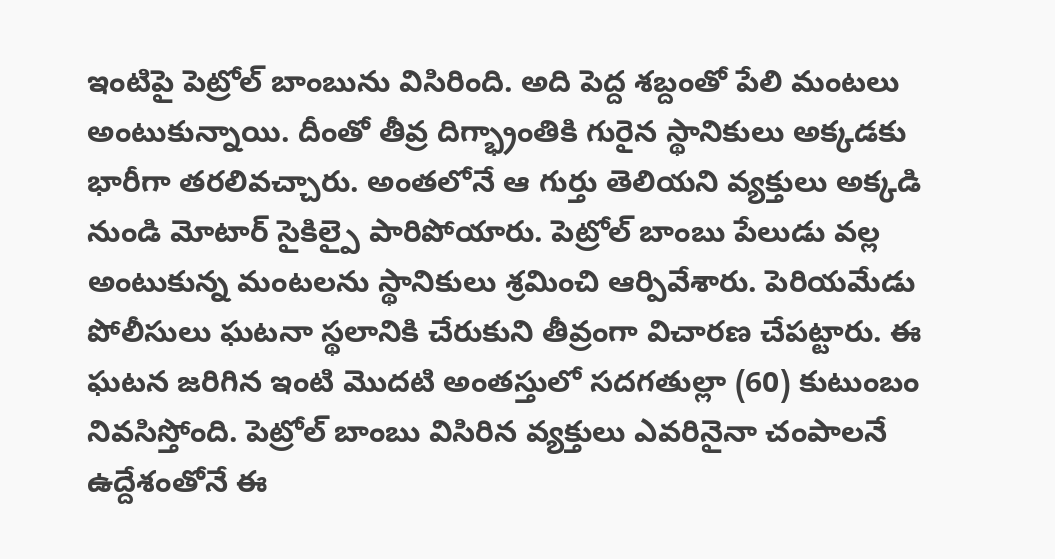ఇంటిపై పెట్రోల్ బాంబును విసిరింది. అది పెద్ద శబ్దంతో పేలి మంటలు అంటుకున్నాయి. దీంతో తీవ్ర దిగ్భ్రాంతికి గురైన స్థానికులు అక్కడకు భారీగా తరలివచ్చారు. అంతలోనే ఆ గుర్తు తెలియని వ్యక్తులు అక్కడి నుండి మోటార్ సైకిల్పై పారిపోయారు. పెట్రోల్ బాంబు పేలుడు వల్ల అంటుకున్న మంటలను స్థానికులు శ్రమించి ఆర్పివేశారు. పెరియమేడు పోలీసులు ఘటనా స్థలానికి చేరుకుని తీవ్రంగా విచారణ చేపట్టారు. ఈ ఘటన జరిగిన ఇంటి మొదటి అంతస్తులో సదగతుల్లా (60) కుటుంబం నివసిస్తోంది. పెట్రోల్ బాంబు విసిరిన వ్యక్తులు ఎవరినైనా చంపాలనే ఉద్దేశంతోనే ఈ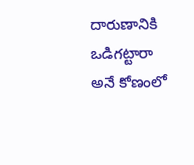దారుణానికి ఒడిగట్టారా అనే కోణంలో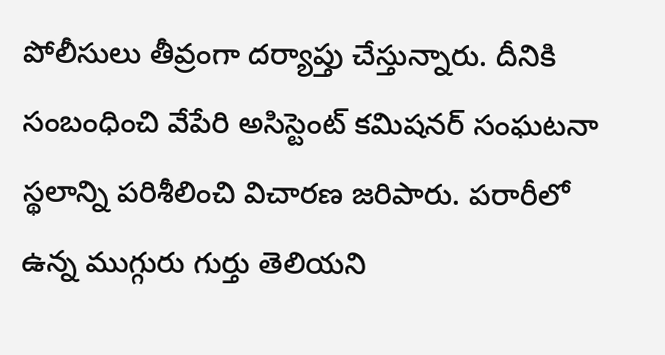పోలీసులు తీవ్రంగా దర్యాప్తు చేస్తున్నారు. దీనికి సంబంధించి వేపేరి అసిస్టెంట్ కమిషనర్ సంఘటనా స్థలాన్ని పరిశీలించి విచారణ జరిపారు. పరారీలో ఉన్న ముగ్గురు గుర్తు తెలియని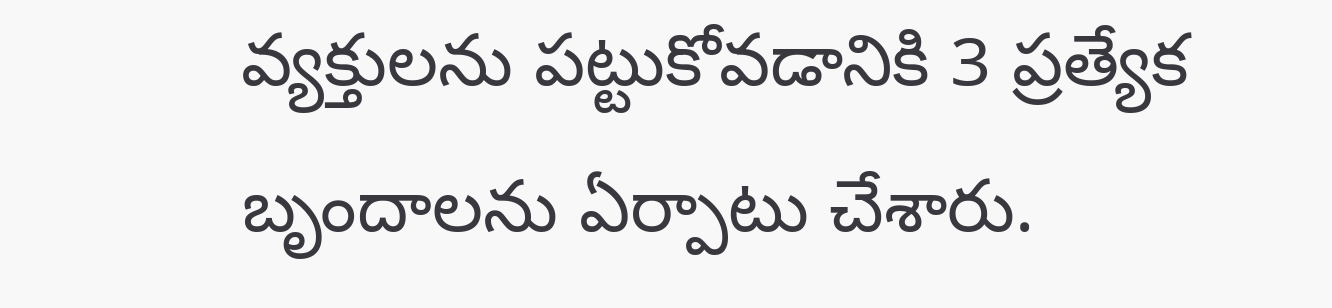వ్యక్తులను పట్టుకోవడానికి 3 ప్రత్యేక బృందాలను ఏర్పాటు చేశారు.